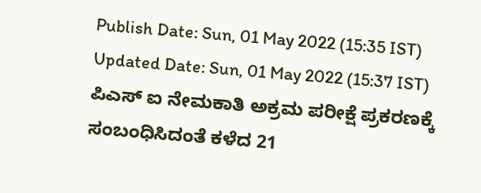Publish Date: Sun, 01 May 2022 (15:35 IST)
Updated Date: Sun, 01 May 2022 (15:37 IST)
ಪಿಎಸ್ ಐ ನೇಮಕಾತಿ ಅಕ್ರಮ ಪರೀಕ್ಷೆ ಪ್ರಕರಣಕ್ಕೆ ಸಂಬಂಧಿಸಿದಂತೆ ಕಳೆದ 21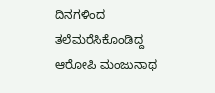ದಿನಗಳಿಂದ ತಲೆಮರೆಸಿಕೊಂಡಿದ್ದ ಆರೋಪಿ ಮಂಜುನಾಥ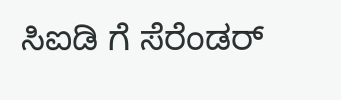ಸಿಐಡಿ ಗೆ ಸೆರೆಂಡರ್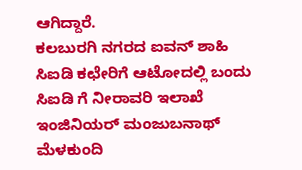ಆಗಿದ್ದಾರೆ.
ಕಲಬುರಗಿ ನಗರದ ಐವನ್ ಶಾಹಿ ಸಿಐಡಿ ಕಛೇರಿಗೆ ಆಟೋದಲ್ಲಿ ಬಂದು ಸಿಐಡಿ ಗೆ ನೀರಾವರಿ ಇಲಾಖೆ ಇಂಜಿನಿಯರ್ ಮಂಜುಬನಾಥ್ ಮೆಳಕುಂದಿ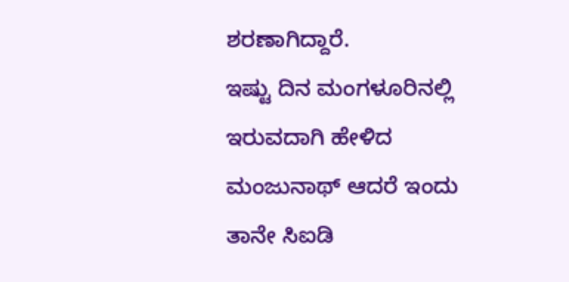ಶರಣಾಗಿದ್ದಾರೆ.
ಇಷ್ಟು ದಿನ ಮಂಗಳೂರಿನಲ್ಲಿ ಇರುವದಾಗಿ ಹೇಳಿದ ಮಂಜುನಾಥ್ ಆದರೆ ಇಂದು ತಾನೇ ಸಿಐಡಿ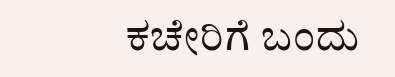ಕಚೇರಿಗೆ ಬಂದು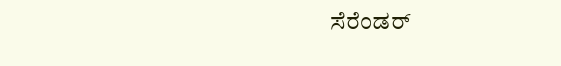ಸೆರೆಂಡರ್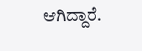ಆಗಿದ್ದಾರೆ.